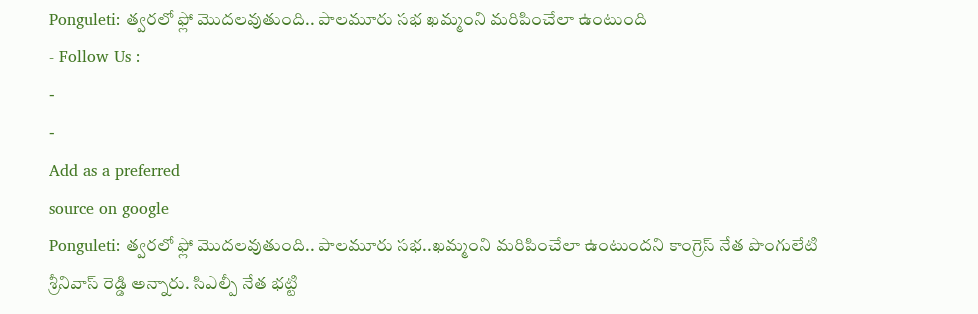Ponguleti: త్వరలో ఫ్లో మొదలవుతుంది.. పాలమూరు సభ ఖమ్మంని మరిపించేలా ఉంటుంది
- Follow Us :
-
-
Add as a preferred
source on google
Ponguleti: త్వరలో ఫ్లో మొదలవుతుంది.. పాలమూరు సభ..ఖమ్మంని మరిపించేలా ఉంటుందని కాంగ్రెస్ నేత పొంగులేటి శ్రీనివాస్ రెడ్డి అన్నారు. సిఎల్పీ నేత భట్టి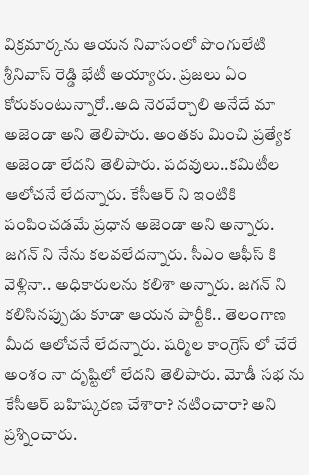విక్రమార్కను ఆయన నివాసంలో పొంగులేటి శ్రీనివాస్ రెడ్డి భేటీ అయ్యారు. ప్రజలు ఏం కోరుకుంటున్నారో..అది నెరవేర్చాలి అనేదే మా అజెండా అని తెలిపారు. అంతకు మించి ప్రత్యేక అజెండా లేదని తెలిపారు. పదవులు..కమిటీల ఆలోచనే లేదన్నారు. కేసీఆర్ ని ఇంటికి పంపించడమే ప్రధాన అజెండా అని అన్నారు. జగన్ ని నేను కలవలేదన్నారు. సీఎం ఆఫీస్ కి వెళ్లినా.. అధికారులను కలిశా అన్నారు. జగన్ ని కలిసినప్పుడు కూడా ఆయన పార్టీకి.. తెలంగాణ మీద ఆలోచనే లేదన్నారు. షర్మిల కాంగ్రెస్ లో చేరే అంశం నా దృష్టిలో లేదని తెలిపారు. మోడీ సభ ను కేసీఆర్ బహిష్కరణ చేశారా? నటించారా? అని ప్రశ్నించారు.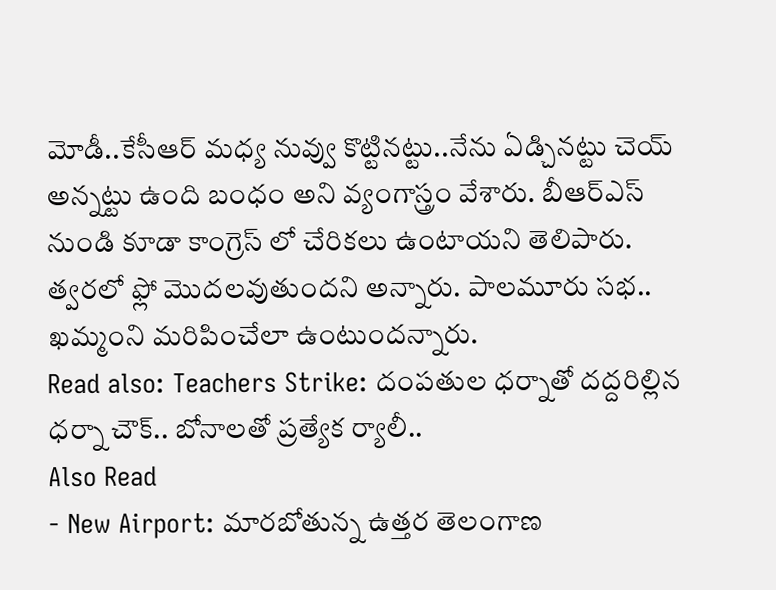మోడీ..కేసీఆర్ మధ్య నువ్వు కొట్టినట్టు..నేను ఏడ్చినట్టు చెయ్ అన్నట్టు ఉంది బంధం అని వ్యంగాస్త్రం వేశారు. బీఆర్ఎస్ నుండి కూడా కాంగ్రెస్ లో చేరికలు ఉంటాయని తెలిపారు. త్వరలో ఫ్లో మొదలవుతుందని అన్నారు. పాలమూరు సభ.. ఖమ్మంని మరిపించేలా ఉంటుందన్నారు.
Read also: Teachers Strike: దంపతుల ధర్నాతో దద్దరిల్లిన ధర్నా చౌక్.. బోనాలతో ప్రత్యేక ర్యాలీ..
Also Read
- New Airport: మారబోతున్న ఉత్తర తెలంగాణ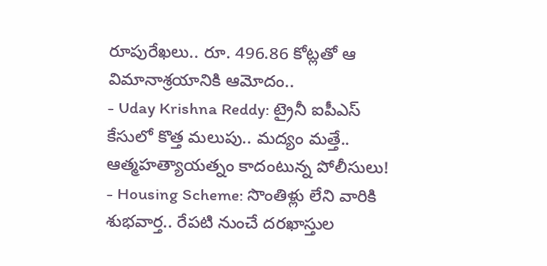రూపురేఖలు.. రూ. 496.86 కోట్లతో ఆ విమానాశ్రయానికి ఆమోదం..
- Uday Krishna Reddy: ట్రైనీ ఐపీఎస్ కేసులో కొత్త మలుపు.. మద్యం మత్తే.. ఆత్మహత్యాయత్నం కాదంటున్న పోలీసులు!
- Housing Scheme: సొంతిళ్లు లేని వారికి శుభవార్త.. రేపటి నుంచే దరఖాస్తుల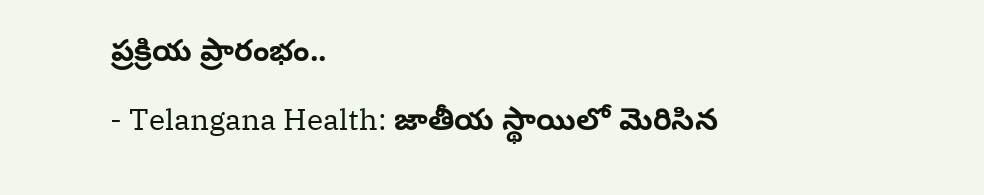ప్రక్రియ ప్రారంభం..
- Telangana Health: జాతీయ స్థాయిలో మెరిసిన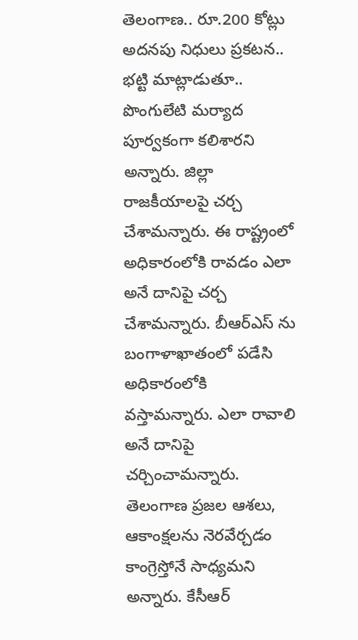తెలంగాణ.. రూ.200 కోట్లు అదనపు నిధులు ప్రకటన..
భట్టి మాట్లాడుతూ.. పొంగులేటి మర్యాద పూర్వకంగా కలిశారని అన్నారు. జిల్లా రాజకీయాలపై చర్చ చేశామన్నారు. ఈ రాష్ట్రంలో అధికారంలోకి రావడం ఎలా అనే దానిపై చర్చ చేశామన్నారు. బీఆర్ఎస్ ను బంగాళాఖాతంలో పడేసి అధికారంలోకి వస్తామన్నారు. ఎలా రావాలి అనే దానిపై చర్చించామన్నారు. తెలంగాణ ప్రజల ఆశలు, ఆకాంక్షలను నెరవేర్చడం కాంగ్రెస్తోనే సాధ్యమని అన్నారు. కేసీఆర్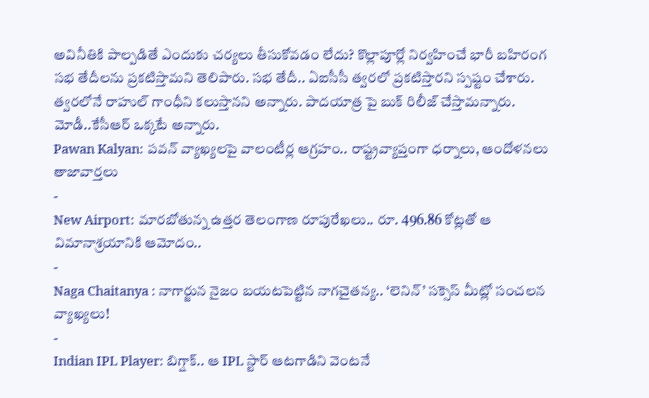అవినీతికి పాల్పడితే ఎందుకు చర్యలు తీసుకోవడం లేదు? కొల్లాపూర్లో నిర్వహించే భారీ బహిరంగ సభ తేదీలను ప్రకటిస్తామని తెలిపారు. సభ తేదీ.. ఏఐసీసీ త్వరలో ప్రకటిస్తారని స్పష్టం చేశారు. త్వరలోనే రాహుల్ గాంధీని కలుస్తానని అన్నారు. పాదయాత్ర పై బుక్ రిలీజ్ చేస్తామన్నారు. మోడీ..కేసీఆర్ ఒక్కటే అన్నారు.
Pawan Kalyan: పవన్ వ్యాఖ్యలపై వాలంటీర్ల ఆగ్రహం.. రాష్ట్రవ్యాప్తంగా ధర్నాలు, ఆందోళనలు
తాజావార్తలు
-
New Airport: మారబోతున్న ఉత్తర తెలంగాణ రూపురేఖలు.. రూ. 496.86 కోట్లతో ఆ విమానాశ్రయానికి ఆమోదం..
-
Naga Chaitanya : నాగార్జున నైజం బయటపెట్టిన నాగచైతన్య.. ‘లెనిన్’ సక్సెస్ మీట్లో సంచలన వ్యాఖ్యలు!
-
Indian IPL Player: బిగ్షాక్.. ఆ IPL స్టార్ ఆటగాడిని వెంటనే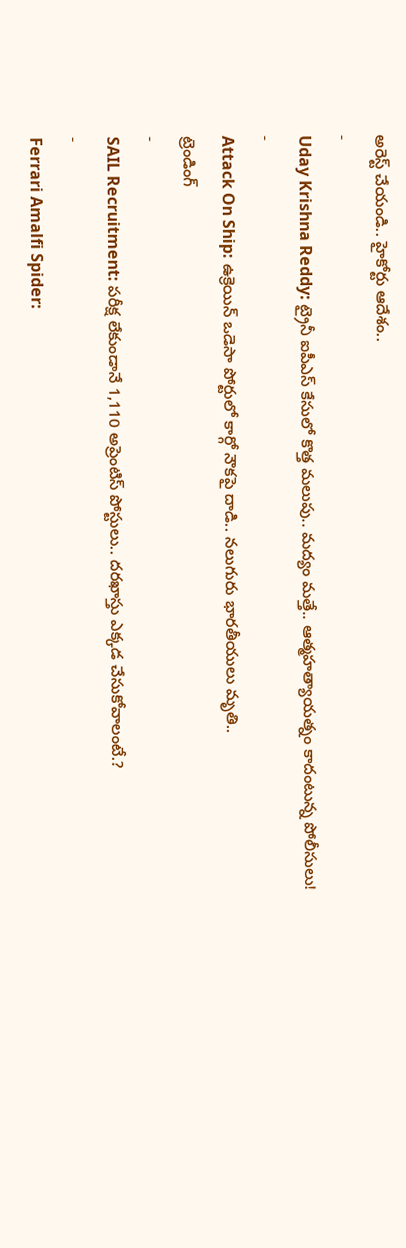అరెస్ట్ చేయండి.. హైకోర్టు ఆదేశం..
-
Uday Krishna Reddy: ట్రైనీ ఐపీఎస్ కేసులో కొత్త మలుపు.. మద్యం మత్తే.. ఆత్మహత్యాయత్నం కాదంటున్న పోలీసులు!
-
Attack On Ship: ఉక్రెయిన్ ఒడెసా పోర్టులో కార్గో నౌకపై దాడి.. నలుగురు భారతీయులు మృతి..
ట్రెండింగ్
-
SAIL Recruitment: పరీక్ష లేకుండానే 1,110 అప్రెంటిస్ పోస్టులు.. దరఖాస్తు ఎక్కడ చేసుకోవాలంటే.?
-
Ferrari Amalfi Spider: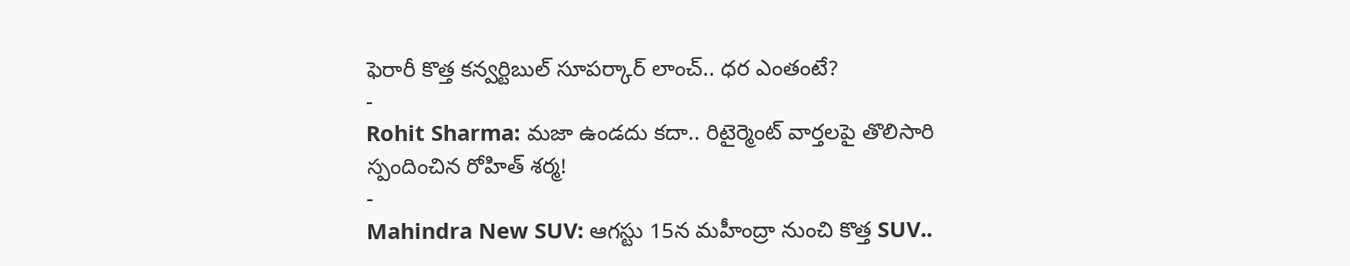ఫెరారీ కొత్త కన్వర్టిబుల్ సూపర్కార్ లాంచ్.. ధర ఎంతంటే?
-
Rohit Sharma: మజా ఉండదు కదా.. రిటైర్మెంట్ వార్తలపై తొలిసారి స్పందించిన రోహిత్ శర్మ!
-
Mahindra New SUV: ఆగస్టు 15న మహీంద్రా నుంచి కొత్త SUV..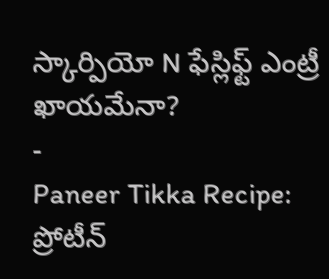స్కార్పియో N ఫేస్లిఫ్ట్ ఎంట్రీ ఖాయమేనా?
-
Paneer Tikka Recipe: ప్రోటీన్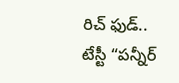రిచ్ ఫుడ్.. టేస్టీ “పన్నీర్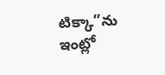టిక్కా”ను ఇంట్లో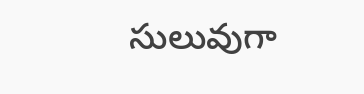సులువుగా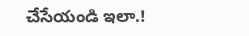చేసేయండి ఇలా.!